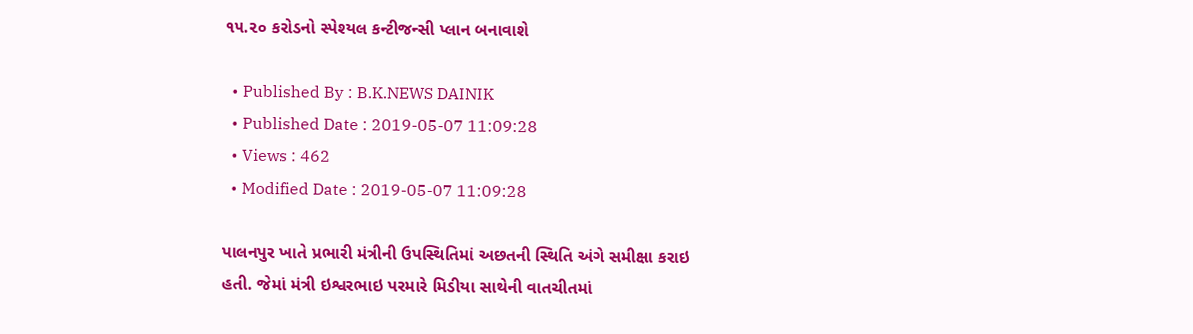૧૫.૨૦ કરોડનો સ્પેશ્યલ કન્ટીજન્સી પ્લાન બનાવાશે

  • Published By : B.K.NEWS DAINIK
  • Published Date : 2019-05-07 11:09:28
  • Views : 462
  • Modified Date : 2019-05-07 11:09:28

પાલનપુર ખાતે પ્રભારી મંત્રીની ઉપસ્થિતિમાં અછતની સ્થિતિ અંગે સમીક્ષા કરાઇ હતી. જેમાં મંત્રી ઇશ્વરભાઇ પરમારે મિડીયા સાથેની વાતચીતમાં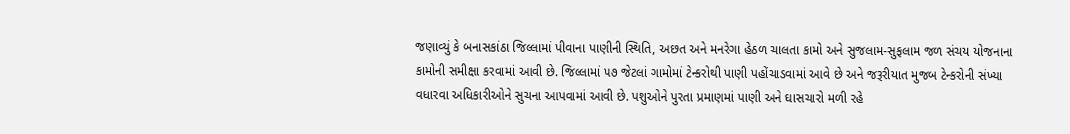જણાવ્યું કે બનાસકાંઠા જિલ્લામાં પીવાના પાણીની સ્થિતિ, અછત અને મનરેગા હેઠળ ચાલતા કામો અને સુજલામ-સુફલામ જળ સંચય યોજનાના કામોની સમીક્ષા કરવામાં આવી છે. જિલ્લામાં ૫૭ જેટલાં ગામોમાં ટેન્કરોથી પાણી પહોંચાડવામાં આવે છે અને જરૂરીયાત મુજબ ટેન્કરોની સંખ્યા વધારવા અધિકારીઓને સુચના આપવામાં આવી છે. પશુઓને પુરતા પ્રમાણમાં પાણી અને ઘાસચારો મળી રહે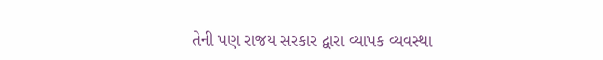તેની પણ રાજય સરકાર દ્વારા વ્યાપક વ્યવસ્થા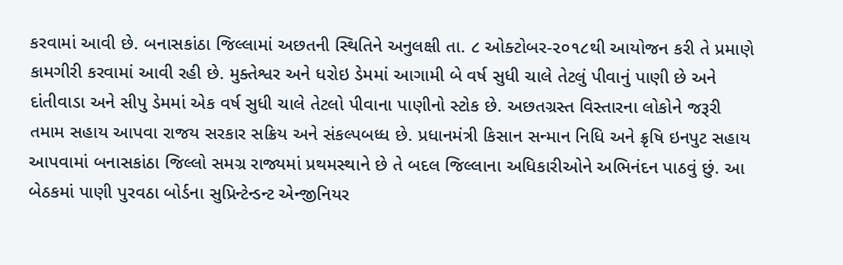કરવામાં આવી છે. બનાસકાંઠા જિલ્લામાં અછતની સ્થિતિને અનુલક્ષી તા. ૮ ઓક્ટોબર-૨૦૧૮થી આયોજન કરી તે પ્રમાણે કામગીરી કરવામાં આવી રહી છે. મુક્તેશ્વર અને ધરોઇ ડેમમાં આગામી બે વર્ષ સુધી ચાલે તેટલું પીવાનું પાણી છે અને દાંતીવાડા અને સીપુ ડેમમાં એક વર્ષ સુધી ચાલે તેટલો પીવાના પાણીનો સ્ટોક છે. અછતગ્રસ્ત વિસ્તારના લોકોને જરૂરી તમામ સહાય આપવા રાજય સરકાર સક્રિય અને સંકલ્પબધ્ધ છે. પ્રધાનમંત્રી કિસાન સન્માન નિધિ અને ક્રૃષિ ઇનપુટ સહાય આપવામાં બનાસકાંઠા જિલ્લો સમગ્ર રાજ્યમાં પ્રથમસ્થાને છે તે બદલ જિલ્લાના અધિકારીઓને અભિનંદન પાઠવું છું. આ બેઠકમાં પાણી પુરવઠા બોર્ડના સુપ્રિન્ટેન્ડન્ટ એન્જીનિયર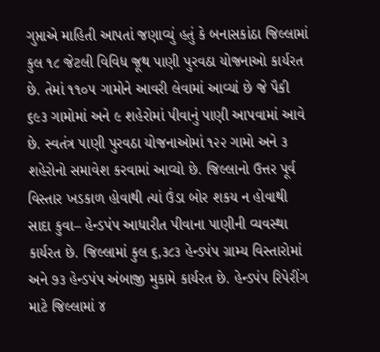ગુપ્તાએ માહિતી આપતાં જણાવ્યું હતું કે બનાસકાંઠા જિલ્લામાં કુલ ૧૮ જેટલી વિવિધ જૂથ પાણી પુરવઠા યોજનાઓ કાર્યરત છે. તેમાં ૧૧૦૫ ગામોને આવરી લેવામાં આવ્યાં છે જે પૈકી ૬૯૩ ગામોમાં અને ૯ શહેરોમાં પીવાનું પાણી આપવામાં આવે છે. સ્વતંત્ર પાણી પુરવઠા યોજનાઓમાં ૧૨૨ ગામો અને ૩ શહેરોનો સમાવેશ કરવામાં આવ્યો છે. જિલ્લાનો ઉત્તર પૂર્વ વિસ્તાર ખડકાળ હોવાથી ત્યાં ઉંડા બોર શકય ન હોવાથી સાદા કુવા– હેન્ડપંપ આધારીત પીવાના પાણીની વ્યવસ્થા કાર્યરત છે. જિલ્લામાં કુલ ૬,૩૮૩ હેન્ડપંપ ગ્રામ્ય વિસ્તારોમાં અને ૭૩ હેન્ડપંપ અંબાજી મુકામે કાર્યરત છે. હેન્ડપંપ રિપેરીંગ માટે જિલ્લામાં ૪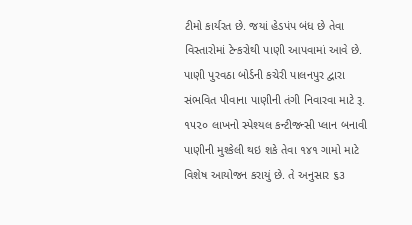ટીમો કાર્યરત છે. જયાં હેડપંપ બંધ છે તેવા વિસ્તારોમાં ટેન્કરોથી પાણી આપવામાં આવે છે. પાણી પુરવઠા બોર્ડની કચેરી પાલનપુર દ્વારા સંભવિત પીવાના પાણીની તંગી નિવારવા માટે રૂ. ૧૫૨૦ લાખનો સ્પેશ્યલ કન્ટીજન્સી પ્લાન બનાવી પાણીની મુશ્કેલી થઇ શકે તેવા ૧૪૧ ગામો માટે વિશેષ આયોજન કરાયું છે. તે અનુસાર ૬૩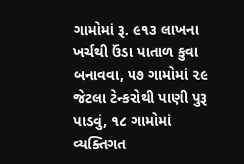ગામોમાં રૂ. ૯૧૩ લાખના ખર્ચથી ઉંડા પાતાળ કુવા બનાવવા, ૫૭ ગામોમાં ૨૯ જેટલા ટેન્કરોથી પાણી પુરૂ પાડવું, ૧૮ ગામોમાં વ્યક્તિગત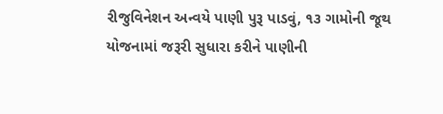રીજુવિનેશન અન્વયે પાણી પુરૂ પાડવું, ૧૩ ગામોની જૂથ યોજનામાં જરૂરી સુધારા કરીને પાણીની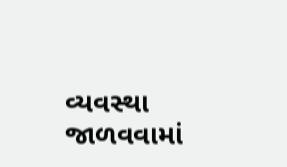વ્યવસ્થા જાળવવામાં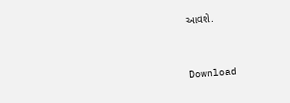આવશે.


Download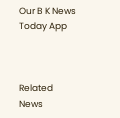Our B K News Today App



Related News